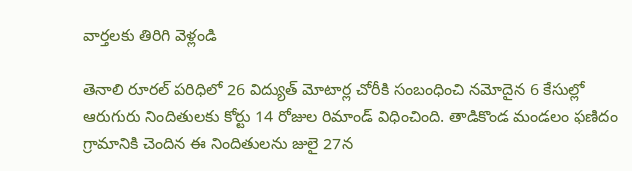వార్తలకు తిరిగి వెళ్లండి

తెనాలి రూరల్ పరిధిలో 26 విద్యుత్ మోటార్ల చోరీకి సంబంధించి నమోదైన 6 కేసుల్లో ఆరుగురు నిందితులకు కోర్టు 14 రోజుల రిమాండ్ విధించింది. తాడికొండ మండలం ఫణిదం గ్రామానికి చెందిన ఈ నిందితులను జులై 27న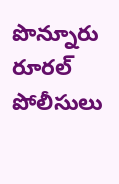పొన్నూరు రూరల్ పోలీసులు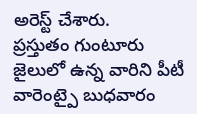అరెస్ట్ చేశారు.
ప్రస్తుతం గుంటూరు జైలులో ఉన్న వారిని పీటీ వారెంట్పై బుధవారం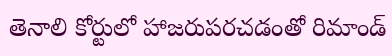తెనాలి కోర్టులో హాజరుపరచడంతో రిమాండ్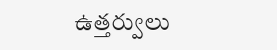ఉత్తర్వులు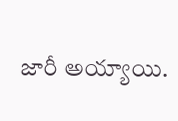జారీ అయ్యాయి.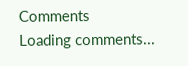Comments
Loading comments...